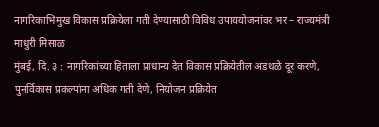नागरिकाभिमुख विकास प्रक्रियेला गती देण्यासाठी विविध उपाययोजनांवर भर – राज्यमंत्री माधुरी मिसाळ
मुंबई, दि. ३ : नागरिकांच्या हिताला प्राधान्य देत विकास प्रक्रियेतील अडथळे दूर करणे, पुनर्विकास प्रकल्पांना अधिक गती देणे, नियोजन प्रक्रियेत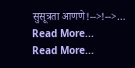सुसूत्रता आणणे!-->!-->…
Read More...
Read More...